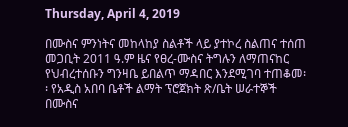Thursday, April 4, 2019

በሙስና ምንነትና መከላከያ ስልቶች ላይ ያተኮረ ስልጠና ተሰጠ መጋቢት 2011 ዓ.ም ዜና የፀረ-ሙስና ትግሉን ለማጠናከር የህብረተሰቡን ግንዛቤ ይበልጥ ማዳበር እንደሚገባ ተጠቆመ፡፡ የአዲስ አበባ ቤቶች ልማት ፕሮጀክት ጽ/ቤት ሠራተኞች በሙስና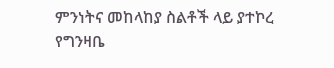ምንነትና መከላከያ ስልቶች ላይ ያተኮረ የግንዛቤ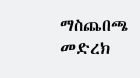ማስጨበጫ መድረክ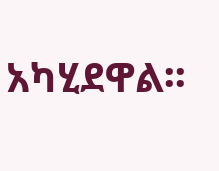አካሂደዋል፡፡